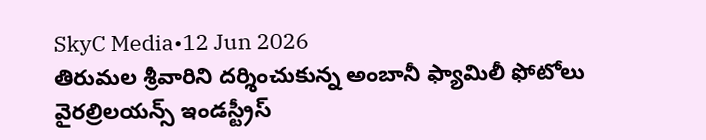SkyC Media•12 Jun 2026
తిరుమల శ్రీవారిని దర్శించుకున్న అంబానీ ఫ్యామిలీ ఫోటోలు వైరల్రిలయన్స్ ఇండస్ట్రీస్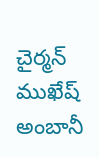చైర్మన్ ముఖేష్ అంబానీ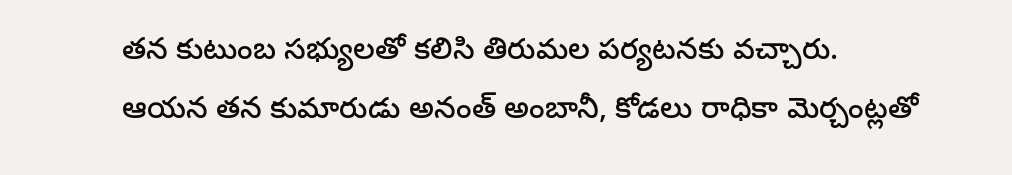తన కుటుంబ సభ్యులతో కలిసి తిరుమల పర్యటనకు వచ్చారు. ఆయన తన కుమారుడు అనంత్ అంబానీ, కోడలు రాధికా మెర్చంట్లతో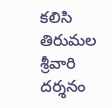కలిసి తిరుమల శ్రీవారి దర్శనం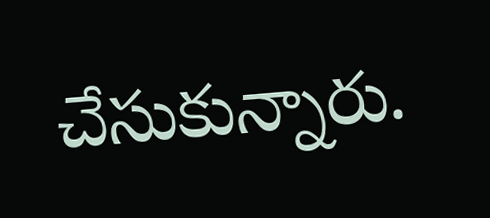చేసుకున్నారు.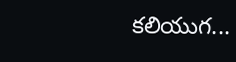కలియుగ...